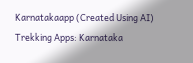Karnatakaapp (Created Using AI)
Trekking Apps: Karnataka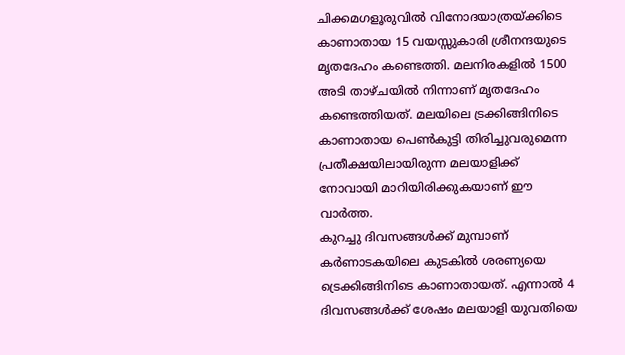ചിക്കമഗളൂരുവിൽ വിനോദയാത്രയ്ക്കിടെ കാണാതായ 15 വയസ്സുകാരി ശ്രീനന്ദയുടെ മൃതദേഹം കണ്ടെത്തി. മലനിരകളിൽ 1500 അടി താഴ്ചയിൽ നിന്നാണ് മൃതദേഹം കണ്ടെത്തിയത്. മലയിലെ ട്രക്കിങ്ങിനിടെ കാണാതായ പെൺകുട്ടി തിരിച്ചുവരുമെന്ന പ്രതീക്ഷയിലായിരുന്ന മലയാളിക്ക് നോവായി മാറിയിരിക്കുകയാണ് ഈ വാർത്ത.
കുറച്ചു ദിവസങ്ങൾക്ക് മുമ്പാണ് കർണാടകയിലെ കുടകിൽ ശരണ്യയെ ട്രെക്കിങ്ങിനിടെ കാണാതായത്. എന്നാൽ 4 ദിവസങ്ങൾക്ക് ശേഷം മലയാളി യുവതിയെ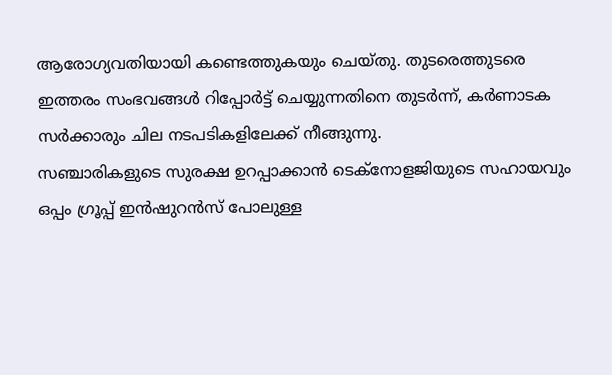ആരോഗ്യവതിയായി കണ്ടെത്തുകയും ചെയ്തു. തുടരെത്തുടരെ ഇത്തരം സംഭവങ്ങൾ റിപ്പോർട്ട് ചെയ്യുന്നതിനെ തുടർന്ന്, കർണാടക സർക്കാരും ചില നടപടികളിലേക്ക് നീങ്ങുന്നു.
സഞ്ചാരികളുടെ സുരക്ഷ ഉറപ്പാക്കാൻ ടെക്നോളജിയുടെ സഹായവും ഒപ്പം ഗ്രൂപ്പ് ഇൻഷുറൻസ് പോലുള്ള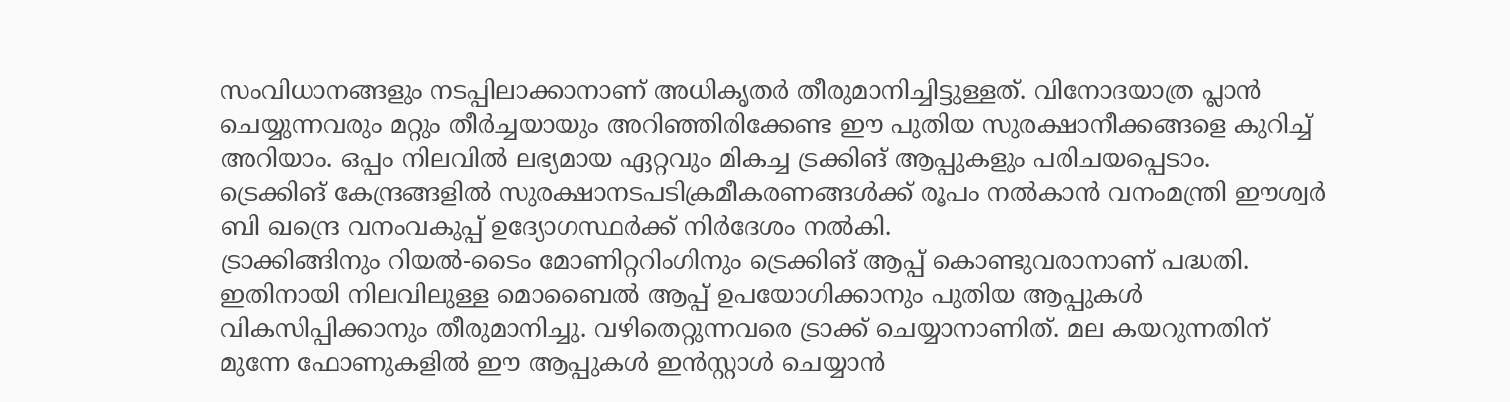സംവിധാനങ്ങളും നടപ്പിലാക്കാനാണ് അധികൃതർ തീരുമാനിച്ചിട്ടുള്ളത്. വിനോദയാത്ര പ്ലാൻ ചെയ്യുന്നവരും മറ്റും തീർച്ചയായും അറിഞ്ഞിരിക്കേണ്ട ഈ പുതിയ സുരക്ഷാനീക്കങ്ങളെ കുറിച്ച് അറിയാം. ഒപ്പം നിലവിൽ ലഭ്യമായ ഏറ്റവും മികച്ച ട്രക്കിങ് ആപ്പുകളും പരിചയപ്പെടാം.
ട്രെക്കിങ് കേന്ദ്രങ്ങളിൽ സുരക്ഷാനടപടിക്രമീകരണങ്ങൾക്ക് രൂപം നൽകാൻ വനംമന്ത്രി ഈശ്വർ ബി ഖന്ദ്രെ വനംവകുപ്പ് ഉദ്യോഗസ്ഥർക്ക് നിർദേശം നൽകി.
ട്രാക്കിങ്ങിനും റിയൽ-ടൈം മോണിറ്ററിംഗിനും ട്രെക്കിങ് ആപ്പ് കൊണ്ടുവരാനാണ് പദ്ധതി. ഇതിനായി നിലവിലുള്ള മൊബൈൽ ആപ്പ് ഉപയോഗിക്കാനും പുതിയ ആപ്പുകൾ വികസിപ്പിക്കാനും തീരുമാനിച്ചു. വഴിതെറ്റുന്നവരെ ട്രാക്ക് ചെയ്യാനാണിത്. മല കയറുന്നതിന് മുന്നേ ഫോണുകളിൽ ഈ ആപ്പുകൾ ഇൻസ്റ്റാൾ ചെയ്യാൻ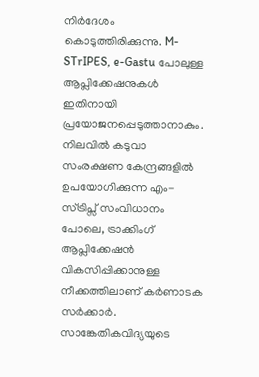നിർദേശം കൊടുത്തിരിക്കുന്നു. M-STrIPES, e-Gastu പോലുള്ള ആപ്ലിക്കേഷനുകൾ ഇതിനായി പ്രയോജനപ്പെടുത്താനാകും. നിലവിൽ കടുവാ സംരക്ഷണ കേന്ദ്രങ്ങളിൽ ഉപയോഗിക്കുന്ന എം-സ്ട്രിപ്സ് സംവിധാനം പോലെ, ട്രാക്കിംഗ് ആപ്ലിക്കേഷൻ വികസിപ്പിക്കാനുള്ള നീക്കത്തിലാണ് കർണാടക സർക്കാർ.
സാങ്കേതികവിദ്യയുടെ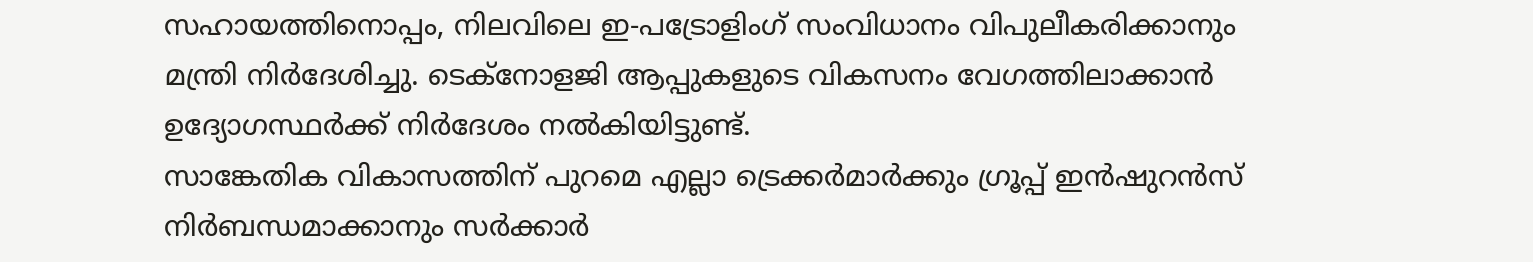സഹായത്തിനൊപ്പം, നിലവിലെ ഇ-പട്രോളിംഗ് സംവിധാനം വിപുലീകരിക്കാനും മന്ത്രി നിർദേശിച്ചു. ടെക്നോളജി ആപ്പുകളുടെ വികസനം വേഗത്തിലാക്കാൻ ഉദ്യോഗസ്ഥർക്ക് നിർദേശം നൽകിയിട്ടുണ്ട്.
സാങ്കേതിക വികാസത്തിന് പുറമെ എല്ലാ ട്രെക്കർമാർക്കും ഗ്രൂപ്പ് ഇൻഷുറൻസ് നിർബന്ധമാക്കാനും സർക്കാർ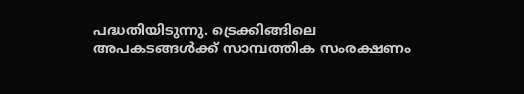പദ്ധതിയിടുന്നു. ട്രെക്കിങ്ങിലെ അപകടങ്ങൾക്ക് സാമ്പത്തിക സംരക്ഷണം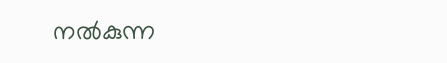നൽകുന്ന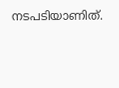നടപടിയാണിത്.